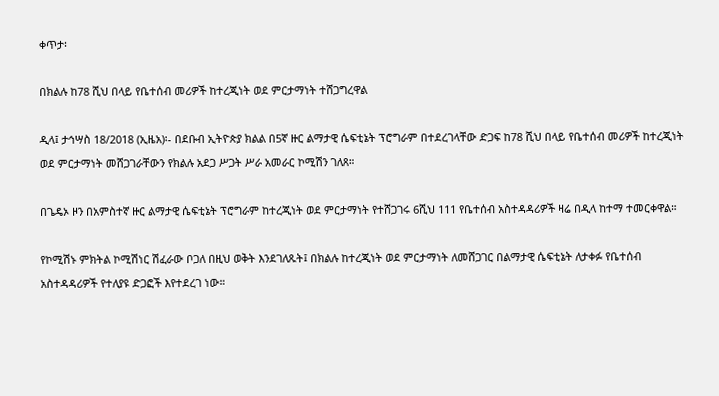ቀጥታ፡

በክልሉ ከ78 ሺህ በላይ የቤተሰብ መሪዎች ከተረጂነት ወደ ምርታማነት ተሸጋግረዋል

ዲላ፤ ታኅሣስ 18/2018 (ኢዜአ)፡- በደቡብ ኢትዮጵያ ክልል በ5ኛ ዙር ልማታዊ ሴፍቲኔት ፕሮግራም በተደረገላቸው ድጋፍ ከ78 ሺህ በላይ የቤተሰብ መሪዎች ከተረጂነት ወደ ምርታማነት መሸጋገራቸውን የክልሉ አደጋ ሥጋት ሥራ አመራር ኮሚሽን ገለጸ።

በጌዴኦ ዞን በአምስተኛ ዙር ልማታዊ ሴፍቲኔት ፕሮግራም ከተረጂነት ወደ ምርታማነት የተሸጋገሩ 6ሺህ 111 የቤተሰብ አስተዳዳሪዎች ዛሬ በዲላ ከተማ ተመርቀዋል።

የኮሚሽኑ ምክትል ኮሚሽነር ሽፈራው ቦጋለ በዚህ ወቅት እንደገለጹት፤ በክልሉ ከተረጂነት ወደ ምርታማነት ለመሸጋገር በልማታዊ ሴፍቲኔት ለታቀፉ የቤተሰብ አስተዳዳሪዎች የተለያዩ ድጋፎች እየተደረገ ነው።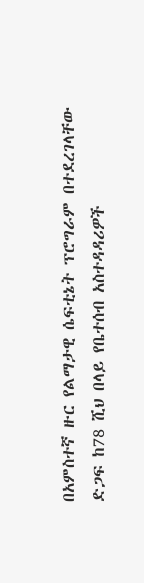በአምስተኛ ዙር የልማታዊ ሴፍቲኔት ፕሮግራም በተደረገላቸው ድጋፍ ከ78 ሺህ በላይ የቤተሰብ አስተዳዳሪዎች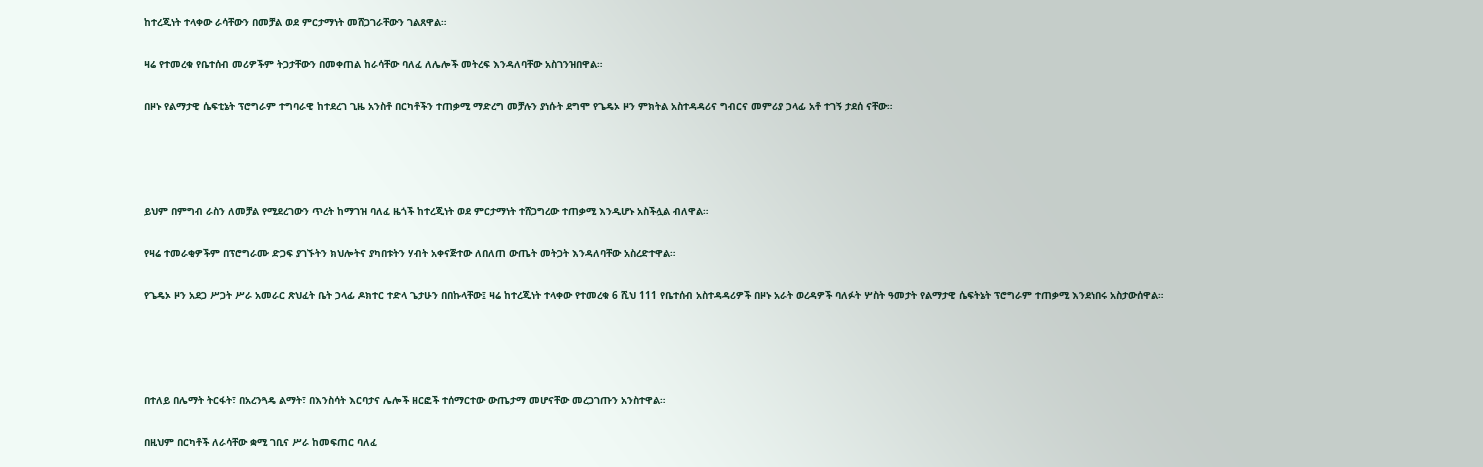ከተረጂነት ተላቀው ራሳቸውን በመቻል ወደ ምርታማነት መሸጋገራቸውን ገልጸዋል።

ዛሬ የተመረቁ የቤተሰብ መሪዎችም ትጋታቸውን በመቀጠል ከራሳቸው ባለፈ ለሌሎች መትረፍ እንዳለባቸው አስገንዝበዋል።

በዞኑ የልማታዊ ሴፍቲኔት ፕሮግራም ተግባራዊ ከተደረገ ጊዜ አንስቶ በርካቶችን ተጠቃሚ ማድረግ መቻሉን ያነሱት ደግሞ የጌዴኦ ዞን ምክትል አስተዳዳሪና ግብርና መምሪያ ኃላፊ አቶ ተገኝ ታደሰ ናቸው።




ይህም በምግብ ራስን ለመቻል የሚደረገውን ጥረት ከማገዝ ባለፈ ዜጎች ከተረጂነት ወደ ምርታማነት ተሸጋግረው ተጠቃሚ እንዲሆኑ አስችሏል ብለዋል።

የዛሬ ተመራቂዎችም በፕሮግራሙ ድጋፍ ያገኙትን ክህሎትና ያካበቱትን ሃብት አቀናጅተው ለበለጠ ውጤት መትጋት እንዳለባቸው አስረድተዋል።

የጌዴኦ ዞን አደጋ ሥጋት ሥራ አመራር ጽህፈት ቤት ኃላፊ ዶክተር ተድላ ጌታሁን በበኩላቸው፤ ዛሬ ከተረጂነት ተላቀው የተመረቁ 6 ሺህ 111 የቤተሰብ አስተዳዳሪዎች በዞኑ አራት ወረዳዎች ባለፉት ሦስት ዓመታት የልማታዊ ሴፍትኔት ፕሮግራም ተጠቃሚ እንደነበሩ አስታውሰዋል።




በተለይ በሌማት ትርፋት፣ በአረንጓዴ ልማት፣ በእንስሳት እርባታና ሌሎች ዘርፎች ተሰማርተው ውጤታማ መሆናቸው መረጋገጡን አንስተዋል።

በዚህም በርካቶች ለራሳቸው ቋሚ ገቢና ሥራ ከመፍጠር ባለፈ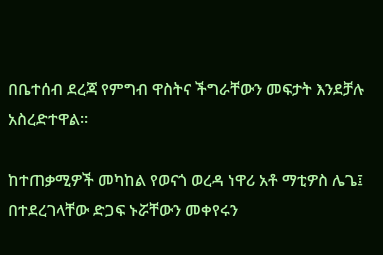በቤተሰብ ደረጃ የምግብ ዋስትና ችግራቸውን መፍታት እንደቻሉ አስረድተዋል።

ከተጠቃሚዎች መካከል የወናጎ ወረዳ ነዋሪ አቶ ማቲዎስ ሌጌ፤ በተደረገላቸው ድጋፍ ኑሯቸውን መቀየሩን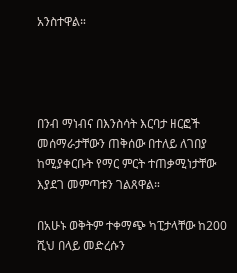አንስተዋል።




በንብ ማነብና በእንስሳት እርባታ ዘርፎች መሰማራታቸውን ጠቅሰው በተለይ ለገበያ ከሚያቀርቡት የማር ምርት ተጠቃሚነታቸው እያደገ መምጣቱን ገልጸዋል።

በአሁኑ ወቅትም ተቀማጭ ካፒታላቸው ከ200 ሺህ በላይ መድረሱን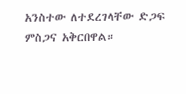አንስተው ለተደረገላቸው ድጋፍ ምስጋና አቅርበዋል።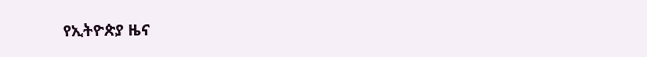የኢትዮጵያ ዜና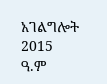አገልግሎት
2015
ዓ.ም